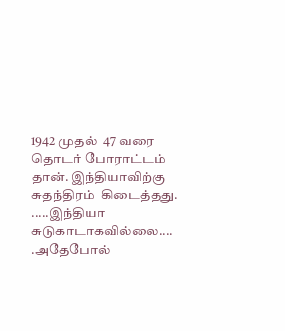1942 முதல்  47 வரை தொடர் போராட்டம் தான். இந்தியாவிற்கு  சுதந்திரம்  கிடைத்தது. .....இந்தியா சுடுகாடாகவில்லை.... .அதேபோல்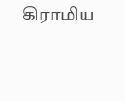கிராமிய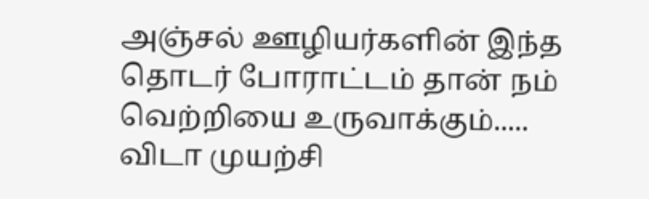அஞ்சல் ஊழியர்களின் இந்த தொடர் போராட்டம் தான் நம் வெற்றியை உருவாக்கும்.....        விடா முயற்சி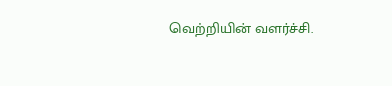வெற்றியின் வளர்ச்சி.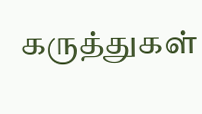கருத்துகள்